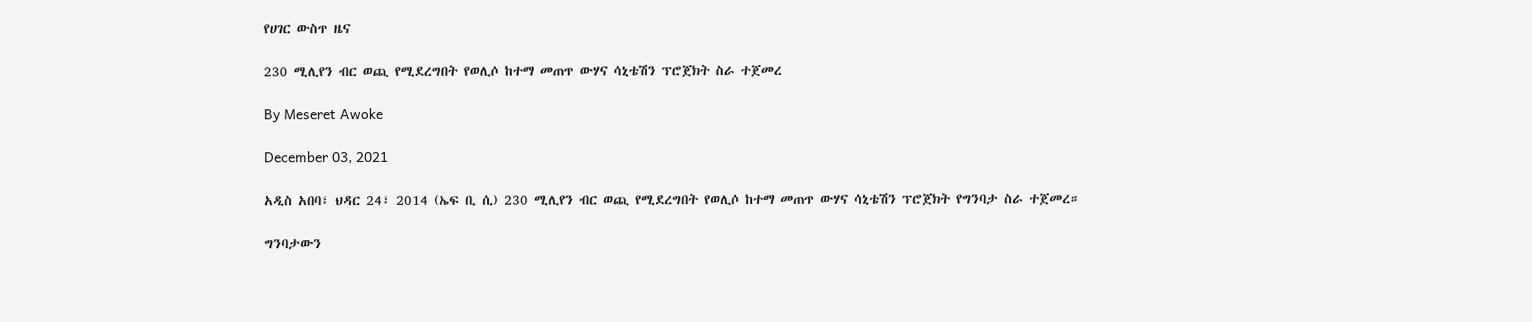የሀገር ውስጥ ዜና

230 ሚሊየን ብር ወጪ የሚደረግበት የወሊሶ ከተማ መጠጥ ውሃና ሳኒቴሽን ፕሮጀክት ስራ ተጀመረ

By Meseret Awoke

December 03, 2021

አዲስ አበባ፣ ህዳር 24፣ 2014 (ኤፍ ቢ ሲ) 230 ሚሊየን ብር ወጪ የሚደረግበት የወሊሶ ከተማ መጠጥ ውሃና ሳኒቴሽን ፕሮጀክት የግንባታ ስራ ተጀመረ።

ግንባታውን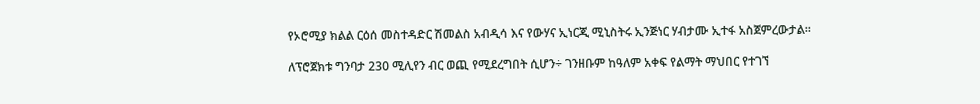የኦሮሚያ ክልል ርዕሰ መስተዳድር ሽመልስ አብዲሳ እና የውሃና ኢነርጂ ሚኒስትሩ ኢንጅነር ሃብታሙ ኢተፋ አስጀምረውታል።

ለፕሮጀክቱ ግንባታ 230 ሚሊየን ብር ወጪ የሚደረግበት ሲሆን÷ ገንዘቡም ከዓለም አቀፍ የልማት ማህበር የተገኘ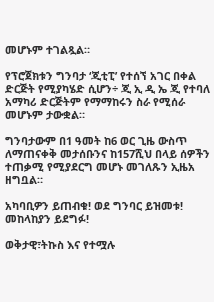መሆኑም ተገልጿል።

የፕሮጀክቱን ግንባታ ‘ጂቲፒ’ የተሰኘ አገር በቀል ድርጅት የሚያካሄድ ሲሆን÷ ጂ ኢ ዲ ኤ ጂ የተባለ አማካሪ ድርጅትም የማማከሩን ስራ የሚሰራ መሆኑም ታውቋል።

ግንባታውም በ1 ዓመት ከ6 ወር ጊዜ ውስጥ ለማጠናቀቅ መታሰቡንና ከ157ሺህ በላይ ሰዎችን ተጠቃሚ የሚያደርግ መሆኑ መገለጹን ኢዜአ ዘግቧል።

አካባቢዎን ይጠብቁ! ወደ ግንባር ይዝመቱ! መከላከያን ይደግፉ!

ወቅታዊ፣ትኩስ እና የተሟሉ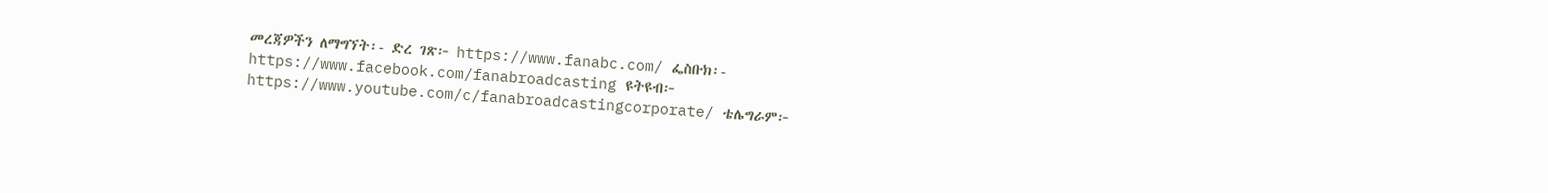መረጃዎችን ለማግኘት፡- ድረ ገጽ፦ https://www.fanabc.com/ ፌስቡክ፡- https://www.facebook.com/fanabroadcasting ዩትዩብ፦ https://www.youtube.com/c/fanabroadcastingcorporate/ ቴሌግራም፦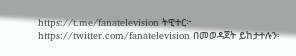https://t.me/fanatelevision ትዊተር፦ https://twitter.com/fanatelevision በመወዳጀት ይከታተሉን፡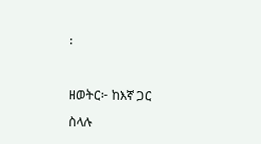፡

ዘወትር፦ ከእኛ ጋር ስላሉ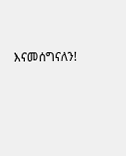እናመሰግናለን!